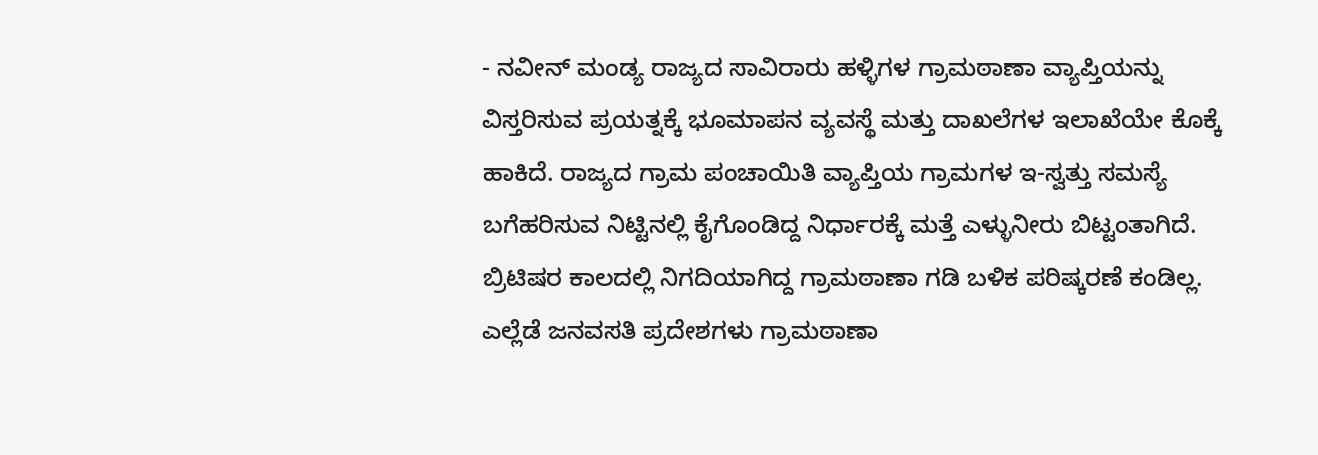- ನವೀನ್ ಮಂಡ್ಯ ರಾಜ್ಯದ ಸಾವಿರಾರು ಹಳ್ಳಿಗಳ ಗ್ರಾಮಠಾಣಾ ವ್ಯಾಪ್ತಿಯನ್ನು ವಿಸ್ತರಿಸುವ ಪ್ರಯತ್ನಕ್ಕೆ ಭೂಮಾಪನ ವ್ಯವಸ್ಥೆ ಮತ್ತು ದಾಖಲೆಗಳ ಇಲಾಖೆಯೇ ಕೊಕ್ಕೆ ಹಾಕಿದೆ. ರಾಜ್ಯದ ಗ್ರಾಮ ಪಂಚಾಯಿತಿ ವ್ಯಾಪ್ತಿಯ ಗ್ರಾಮಗಳ ಇ-ಸ್ವತ್ತು ಸಮಸ್ಯೆ ಬಗೆಹರಿಸುವ ನಿಟ್ಟಿನಲ್ಲಿ ಕೈಗೊಂಡಿದ್ದ ನಿರ್ಧಾರಕ್ಕೆ ಮತ್ತೆ ಎಳ್ಳುನೀರು ಬಿಟ್ಟಂತಾಗಿದೆ. ಬ್ರಿಟಿಷರ ಕಾಲದಲ್ಲಿ ನಿಗದಿಯಾಗಿದ್ದ ಗ್ರಾಮಠಾಣಾ ಗಡಿ ಬಳಿಕ ಪರಿಷ್ಕರಣೆ ಕಂಡಿಲ್ಲ. ಎಲ್ಲೆಡೆ ಜನವಸತಿ ಪ್ರದೇಶಗಳು ಗ್ರಾಮಠಾಣಾ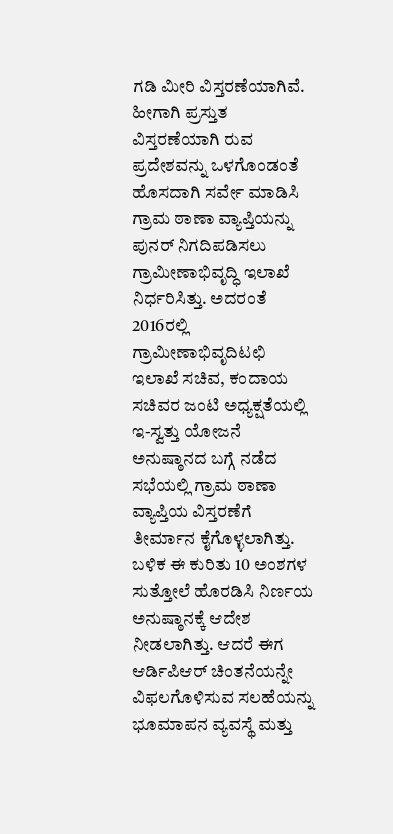ಗಡಿ ಮೀರಿ ವಿಸ್ತರಣೆಯಾಗಿವೆ. ಹೀಗಾಗಿ ಪ್ರಸ್ತುತ ವಿಸ್ತರಣೆಯಾಗಿ ರುವ ಪ್ರದೇಶವನ್ನು ಒಳಗೊಂಡಂತೆ ಹೊಸದಾಗಿ ಸರ್ವೇ ಮಾಡಿಸಿ ಗ್ರಾಮ ಠಾಣಾ ವ್ಯಾಪ್ತಿಯನ್ನು ಪುನರ್ ನಿಗದಿಪಡಿಸಲು ಗ್ರಾಮೀಣಾಭಿವೃದ್ಧಿ ಇಲಾಖೆ ನಿರ್ಧರಿಸಿತ್ತು. ಅದರಂತೆ 2016ರಲ್ಲಿ ಗ್ರಾಮೀಣಾಭಿವೃದಿಟಛಿ ಇಲಾಖೆ ಸಚಿವ, ಕಂದಾಯ ಸಚಿವರ ಜಂಟಿ ಅಧ್ಯಕ್ಷತೆಯಲ್ಲಿ ಇ-ಸ್ವತ್ತು ಯೋಜನೆ ಅನುಷ್ಠಾನದ ಬಗ್ಗೆ ನಡೆದ ಸಭೆಯಲ್ಲಿ ಗ್ರಾಮ ಠಾಣಾ ವ್ಯಾಪ್ತಿಯ ವಿಸ್ತರಣೆಗೆ ತೀರ್ಮಾನ ಕೈಗೊಳ್ಳಲಾಗಿತ್ತು. ಬಳಿಕ ಈ ಕುರಿತು 10 ಅಂಶಗಳ ಸುತ್ತೋಲೆ ಹೊರಡಿಸಿ ನಿರ್ಣಯ ಅನುಷ್ಠಾನಕ್ಕೆ ಆದೇಶ ನೀಡಲಾಗಿತ್ತು. ಆದರೆ ಈಗ ಆರ್ಡಿಪಿಆರ್ ಚಿಂತನೆಯನ್ನೇ ವಿಫಲಗೊಳಿಸುವ ಸಲಹೆಯನ್ನು ಭೂಮಾಪನ ವ್ಯವಸ್ಥೆ ಮತ್ತು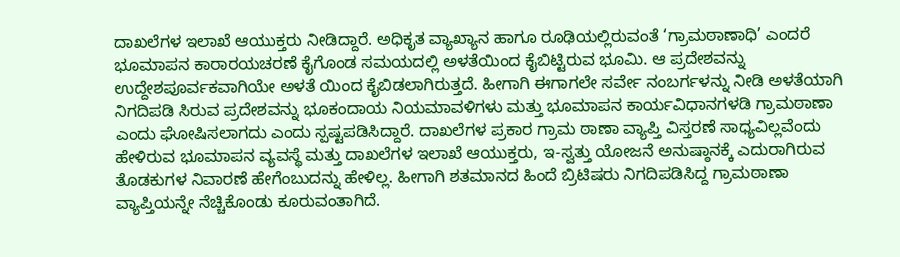ದಾಖಲೆಗಳ ಇಲಾಖೆ ಆಯುಕ್ತರು ನೀಡಿದ್ದಾರೆ. ಅಧಿಕೃತ ವ್ಯಾಖ್ಯಾನ ಹಾಗೂ ರೂಢಿಯಲ್ಲಿರುವಂತೆ ‘ಗ್ರಾಮಠಾಣಾಧಿ’ ಎಂದರೆ ಭೂಮಾಪನ ಕಾರಾರಯಚರಣೆ ಕೈಗೊಂಡ ಸಮಯದಲ್ಲಿ ಅಳತೆಯಿಂದ ಕೈಬಿಟ್ಟಿರುವ ಭೂಮಿ. ಆ ಪ್ರದೇಶವನ್ನು ಉದ್ದೇಶಪೂರ್ವಕವಾಗಿಯೇ ಅಳತೆ ಯಿಂದ ಕೈಬಿಡಲಾಗಿರುತ್ತದೆ. ಹೀಗಾಗಿ ಈಗಾಗಲೇ ಸರ್ವೇ ನಂಬರ್ಗಳನ್ನು ನೀಡಿ ಅಳತೆಯಾಗಿ ನಿಗದಿಪಡಿ ಸಿರುವ ಪ್ರದೇಶವನ್ನು ಭೂಕಂದಾಯ ನಿಯಮಾವಳಿಗಳು ಮತ್ತು ಭೂಮಾಪನ ಕಾರ್ಯವಿಧಾನಗಳಡಿ ಗ್ರಾಮಠಾಣಾ ಎಂದು ಘೋಷಿಸಲಾಗದು ಎಂದು ಸ್ಪಷ್ಟಪಡಿಸಿದ್ದಾರೆ. ದಾಖಲೆಗಳ ಪ್ರಕಾರ ಗ್ರಾಮ ಠಾಣಾ ವ್ಯಾಪ್ತಿ ವಿಸ್ತರಣೆ ಸಾಧ್ಯವಿಲ್ಲವೆಂದು ಹೇಳಿರುವ ಭೂಮಾಪನ ವ್ಯವಸ್ಥೆ ಮತ್ತು ದಾಖಲೆಗಳ ಇಲಾಖೆ ಆಯುಕ್ತರು, ಇ-ಸ್ವತ್ತು ಯೋಜನೆ ಅನುಷ್ಠಾನಕ್ಕೆ ಎದುರಾಗಿರುವ ತೊಡಕುಗಳ ನಿವಾರಣೆ ಹೇಗೆಂಬುದನ್ನು ಹೇಳಿಲ್ಲ. ಹೀಗಾಗಿ ಶತಮಾನದ ಹಿಂದೆ ಬ್ರಿಟಿಷರು ನಿಗದಿಪಡಿಸಿದ್ದ ಗ್ರಾಮಠಾಣಾ ವ್ಯಾಪ್ತಿಯನ್ನೇ ನೆಚ್ಚಿಕೊಂಡು ಕೂರುವಂತಾಗಿದೆ.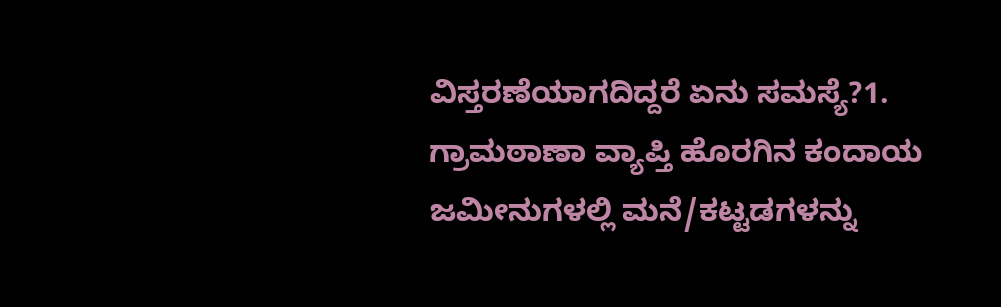ವಿಸ್ತರಣೆಯಾಗದಿದ್ದರೆ ಏನು ಸಮಸ್ಯೆ?1. ಗ್ರಾಮಠಾಣಾ ವ್ಯಾಪ್ತಿ ಹೊರಗಿನ ಕಂದಾಯ ಜಮೀನುಗಳಲ್ಲಿ ಮನೆ/ಕಟ್ಟಡಗಳನ್ನು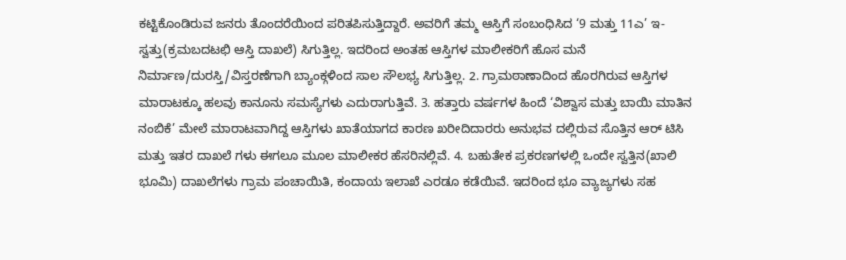ಕಟ್ಟಿಕೊಂಡಿರುವ ಜನರು ತೊಂದರೆಯಿಂದ ಪರಿತಪಿಸುತ್ತಿದ್ದಾರೆ. ಅವರಿಗೆ ತಮ್ಮ ಆಸ್ತಿಗೆ ಸಂಬಂಧಿಸಿದ ‘9 ಮತ್ತು 11ಎ’ ಇ-ಸ್ವತ್ತು(ಕ್ರಮಬದಟಛಿ ಆಸ್ತಿ ದಾಖಲೆ) ಸಿಗುತ್ತಿಲ್ಲ. ಇದರಿಂದ ಅಂತಹ ಆಸ್ತಿಗಳ ಮಾಲೀಕರಿಗೆ ಹೊಸ ಮನೆ ನಿರ್ಮಾಣ/ದುರಸ್ತಿ/ವಿಸ್ತರಣೆಗಾಗಿ ಬ್ಯಾಂಕ್ಗಳಿಂದ ಸಾಲ ಸೌಲಭ್ಯ ಸಿಗುತ್ತಿಲ್ಲ. 2. ಗ್ರಾಮಠಾಣಾದಿಂದ ಹೊರಗಿರುವ ಆಸ್ತಿಗಳ ಮಾರಾಟಕ್ಕೂ ಹಲವು ಕಾನೂನು ಸಮಸ್ಯೆಗಳು ಎದುರಾಗುತ್ತಿವೆ. 3. ಹತ್ತಾರು ವರ್ಷಗಳ ಹಿಂದೆ ‘ವಿಶ್ವಾಸ ಮತ್ತು ಬಾಯಿ ಮಾತಿನ ನಂಬಿಕೆ’ ಮೇಲೆ ಮಾರಾಟವಾಗಿದ್ದ ಆಸ್ತಿಗಳು ಖಾತೆಯಾಗದ ಕಾರಣ ಖರೀದಿದಾರರು ಅನುಭವ ದಲ್ಲಿರುವ ಸೊತ್ತಿನ ಆರ್ ಟಿಸಿ ಮತ್ತು ಇತರ ದಾಖಲೆ ಗಳು ಈಗಲೂ ಮೂಲ ಮಾಲೀಕರ ಹೆಸರಿನಲ್ಲಿವೆ. 4. ಬಹುತೇಕ ಪ್ರಕರಣಗಳಲ್ಲಿ ಒಂದೇ ಸ್ವತ್ತಿನ(ಖಾಲಿ ಭೂಮಿ) ದಾಖಲೆಗಳು ಗ್ರಾಮ ಪಂಚಾಯಿತಿ, ಕಂದಾಯ ಇಲಾಖೆ ಎರಡೂ ಕಡೆಯಿವೆ. ಇದರಿಂದ ಭೂ ವ್ಯಾಜ್ಯಗಳು ಸಹ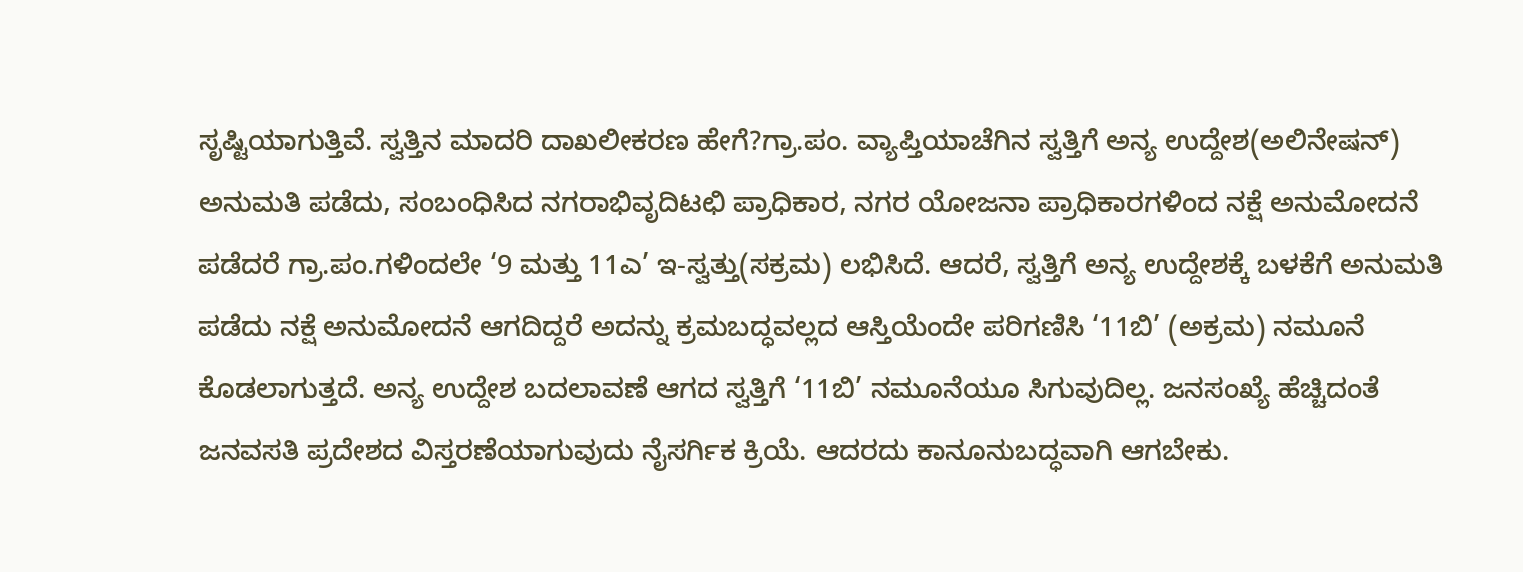ಸೃಷ್ಟಿಯಾಗುತ್ತಿವೆ. ಸ್ವತ್ತಿನ ಮಾದರಿ ದಾಖಲೀಕರಣ ಹೇಗೆ?ಗ್ರಾ.ಪಂ. ವ್ಯಾಪ್ತಿಯಾಚೆಗಿನ ಸ್ವತ್ತಿಗೆ ಅನ್ಯ ಉದ್ದೇಶ(ಅಲಿನೇಷನ್) ಅನುಮತಿ ಪಡೆದು, ಸಂಬಂಧಿಸಿದ ನಗರಾಭಿವೃದಿಟಛಿ ಪ್ರಾಧಿಕಾರ, ನಗರ ಯೋಜನಾ ಪ್ರಾಧಿಕಾರಗಳಿಂದ ನಕ್ಷೆ ಅನುಮೋದನೆ ಪಡೆದರೆ ಗ್ರಾ.ಪಂ.ಗಳಿಂದಲೇ ‘9 ಮತ್ತು 11ಎ’ ಇ-ಸ್ವತ್ತು(ಸಕ್ರಮ) ಲಭಿಸಿದೆ. ಆದರೆ, ಸ್ವತ್ತಿಗೆ ಅನ್ಯ ಉದ್ದೇಶಕ್ಕೆ ಬಳಕೆಗೆ ಅನುಮತಿ ಪಡೆದು ನಕ್ಷೆ ಅನುಮೋದನೆ ಆಗದಿದ್ದರೆ ಅದನ್ನು ಕ್ರಮಬದ್ಧವಲ್ಲದ ಆಸ್ತಿಯೆಂದೇ ಪರಿಗಣಿಸಿ ‘11ಬಿ’ (ಅಕ್ರಮ) ನಮೂನೆ ಕೊಡಲಾಗುತ್ತದೆ. ಅನ್ಯ ಉದ್ದೇಶ ಬದಲಾವಣೆ ಆಗದ ಸ್ವತ್ತಿಗೆ ‘11ಬಿ’ ನಮೂನೆಯೂ ಸಿಗುವುದಿಲ್ಲ. ಜನಸಂಖ್ಯೆ ಹೆಚ್ಚಿದಂತೆ ಜನವಸತಿ ಪ್ರದೇಶದ ವಿಸ್ತರಣೆಯಾಗುವುದು ನೈಸರ್ಗಿಕ ಕ್ರಿಯೆ. ಆದರದು ಕಾನೂನುಬದ್ಧವಾಗಿ ಆಗಬೇಕು.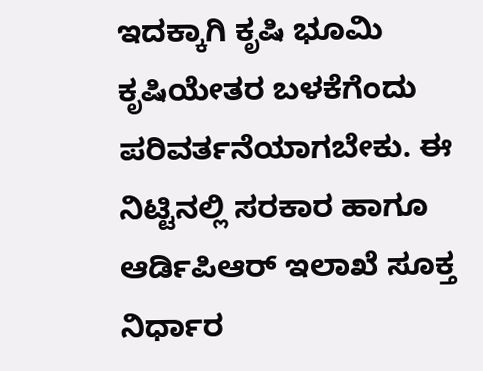ಇದಕ್ಕಾಗಿ ಕೃಷಿ ಭೂಮಿ ಕೃಷಿಯೇತರ ಬಳಕೆಗೆಂದು ಪರಿವರ್ತನೆಯಾಗಬೇಕು. ಈ ನಿಟ್ಟಿನಲ್ಲಿ ಸರಕಾರ ಹಾಗೂ ಆರ್ಡಿಪಿಆರ್ ಇಲಾಖೆ ಸೂಕ್ತ ನಿರ್ಧಾರ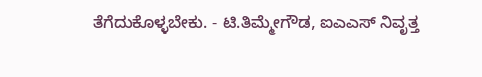ತೆಗೆದುಕೊಳ್ಳಬೇಕು. - ಟಿ.ತಿಮ್ಮೇಗೌಡ, ಐಎಎಸ್ ನಿವೃತ್ತ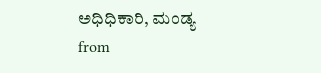ಅಧಿಧಿಕಾರಿ, ಮಂಡ್ಯ
from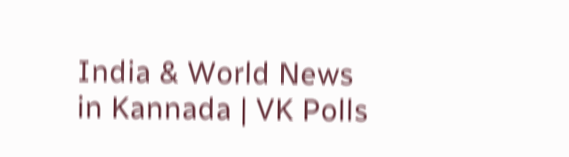India & World News in Kannada | VK Polls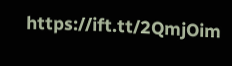https://ift.tt/2QmjOim